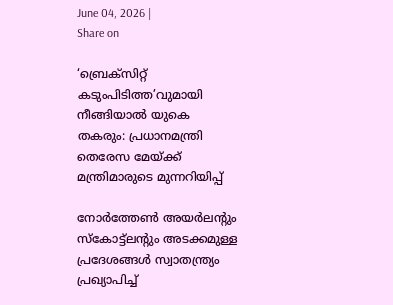June 04, 2026 |
Share on

‘ബ്രെക്‌സിറ്റ് കടുംപിടിത്ത’വുമായി നീങ്ങിയാല്‍ യുകെ തകരും: പ്രധാനമന്ത്രി തെരേസ മേയ്ക്ക് മന്ത്രിമാരുടെ മുന്നറിയിപ്പ്‌

നോര്‍ത്തേണ്‍ അയര്‍ലന്റും സ്‌കോട്ട്‌ലന്റും അടക്കമുള്ള പ്രദേശങ്ങള്‍ സ്വാതന്ത്ര്യം പ്രഖ്യാപിച്ച്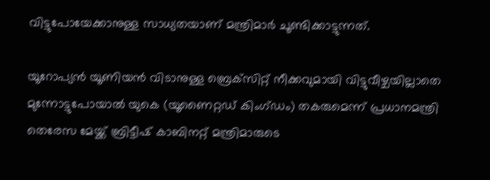വിട്ടുപോയേക്കാനുള്ള സാധ്യതയാണ് മന്ത്രിമാര്‍ ചൂണ്ടിക്കാട്ടുന്നത്.

യൂറോപ്യന്‍ യൂണിയന്‍ വിടാനുള്ള ബ്രെക്‌സിറ്റ് നീക്കവുമായി വിട്ടുവീഴ്ചയില്ലാതെ മുന്നോട്ടുപോയാല്‍ യുകെ (യൂണൈറ്റഡ് കിംഗ്ഡം) തകരുമെന്ന് പ്രധാനമന്ത്രി തെരേസ മേയ്ക്ക് ബ്രിട്ടീഷ് കാബിനറ്റ് മന്ത്രിമാരുടെ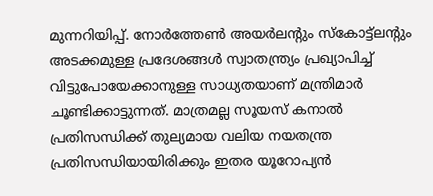മുന്നറിയിപ്പ്. നോര്‍ത്തേണ്‍ അയര്‍ലന്റും സ്‌കോട്ട്‌ലന്റും അടക്കമുള്ള പ്രദേശങ്ങള്‍ സ്വാതന്ത്ര്യം പ്രഖ്യാപിച്ച് വിട്ടുപോയേക്കാനുള്ള സാധ്യതയാണ് മന്ത്രിമാര്‍ ചൂണ്ടിക്കാട്ടുന്നത്. മാത്രമല്ല സൂയസ് കനാല്‍ പ്രതിസന്ധിക്ക് തുല്യമായ വലിയ നയതന്ത്ര പ്രതിസന്ധിയായിരിക്കും ഇതര യൂറോപ്യന്‍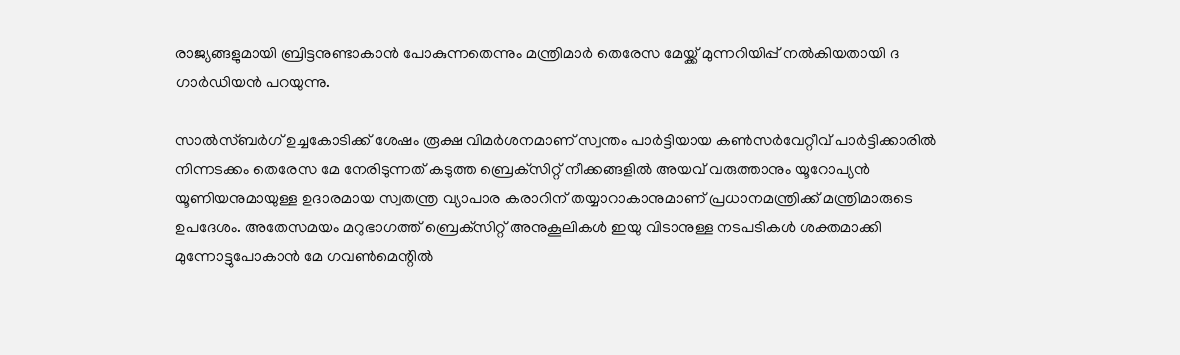രാജ്യങ്ങളുമായി ബ്രിട്ടനുണ്ടാകാന്‍ പോകുന്നതെന്നും മന്ത്രിമാര്‍ തെരേസ മേയ്ക്ക് മുന്നറിയിപ്പ് നല്‍കിയതായി ദ ഗാര്‍ഡിയന്‍ പറയുന്നു.

സാല്‍സ്ബര്‍ഗ് ഉച്ചകോടിക്ക് ശേഷം രൂക്ഷ വിമര്‍ശനമാണ് സ്വന്തം പാര്‍ട്ടിയായ കണ്‍സര്‍വേറ്റീവ് പാര്‍ട്ടിക്കാരില്‍ നിന്നടക്കം തെരേസ മേ നേരിടുന്നത് കടുത്ത ബ്രെക്‌സിറ്റ് നീക്കങ്ങളില്‍ അയവ് വരുത്താനും യൂറോപ്യന്‍ യൂണിയനുമായുള്ള ഉദാരമായ സ്വതന്ത്ര വ്യാപാര കരാറിന് തയ്യാറാകാനുമാണ് പ്രധാനമന്ത്രിക്ക് മന്ത്രിമാരുടെ ഉപദേശം. അതേസമയം മറുഭാഗത്ത് ബ്രെക്‌സിറ്റ് അനുകൂലികള്‍ ഇയു വിടാനുള്ള നടപടികള്‍ ശക്തമാക്കി മുന്നോട്ടുപോകാന്‍ മേ ഗവണ്‍മെന്റില്‍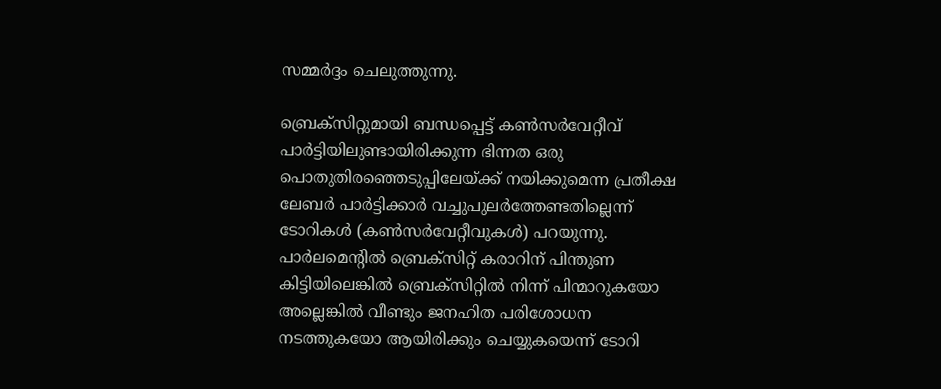സമ്മര്‍ദ്ദം ചെലുത്തുന്നു.

ബ്രെക്‌സിറ്റുമായി ബന്ധപ്പെട്ട് കണ്‍സര്‍വേറ്റീവ് പാര്‍ട്ടിയിലുണ്ടായിരിക്കുന്ന ഭിന്നത ഒരു പൊതുതിരഞ്ഞെടുപ്പിലേയ്ക്ക് നയിക്കുമെന്ന പ്രതീക്ഷ ലേബര്‍ പാര്‍ട്ടിക്കാര്‍ വച്ചുപുലര്‍ത്തേണ്ടതില്ലെന്ന് ടോറികള്‍ (കണ്‍സര്‍വേറ്റീവുകള്‍) പറയുന്നു. പാര്‍ലമെന്റില്‍ ബ്രെക്‌സിറ്റ് കരാറിന് പിന്തുണ കിട്ടിയിലെങ്കില്‍ ബ്രെക്‌സിറ്റില്‍ നിന്ന് പിന്മാറുകയോ അല്ലെങ്കില്‍ വീണ്ടും ജനഹിത പരിശോധന നടത്തുകയോ ആയിരിക്കും ചെയ്യുകയെന്ന് ടോറി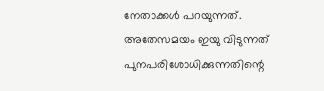നേതാക്കള്‍ പറയുന്നത്. അതേസമയം ഇയു വിടുന്നത് പുനപരിശോധിക്കുന്നതിന്റെ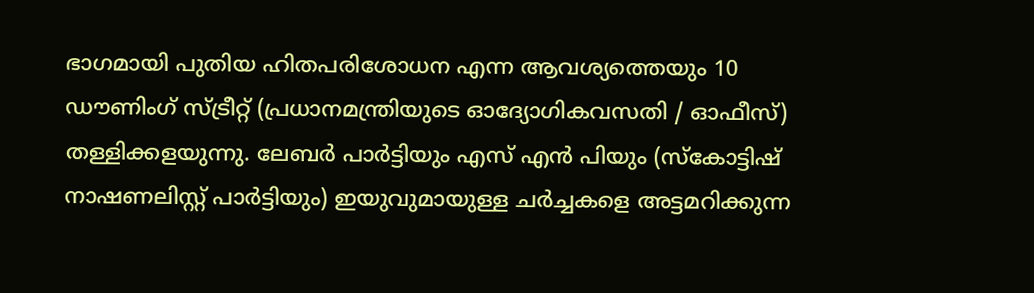ഭാഗമായി പുതിയ ഹിതപരിശോധന എന്ന ആവശ്യത്തെയും 10 ഡൗണിംഗ് സ്ട്രീറ്റ് (പ്രധാനമന്ത്രിയുടെ ഓദ്യോഗികവസതി / ഓഫീസ്) തള്ളിക്കളയുന്നു. ലേബര്‍ പാര്‍ട്ടിയും എസ് എന്‍ പിയും (സ്‌കോട്ടിഷ് നാഷണലിസ്റ്റ് പാര്‍ട്ടിയും) ഇയുവുമായുള്ള ചര്‍ച്ചകളെ അട്ടമറിക്കുന്ന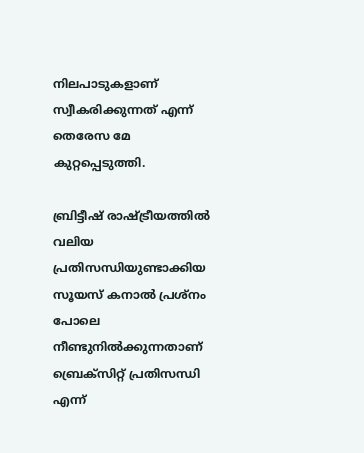നിലപാടുകളാണ് സ്വീകരിക്കുന്നത് എന്ന് തെരേസ മേ കുറ്റപ്പെടുത്തി.

ബ്രിട്ടീഷ് രാഷ്ട്രീയത്തില്‍ വലിയ പ്രതിസന്ധിയുണ്ടാക്കിയ സൂയസ് കനാല്‍ പ്രശ്‌നം പോലെ നീണ്ടുനില്‍ക്കുന്നതാണ് ബ്രെക്‌സിറ്റ് പ്രതിസന്ധി എന്ന്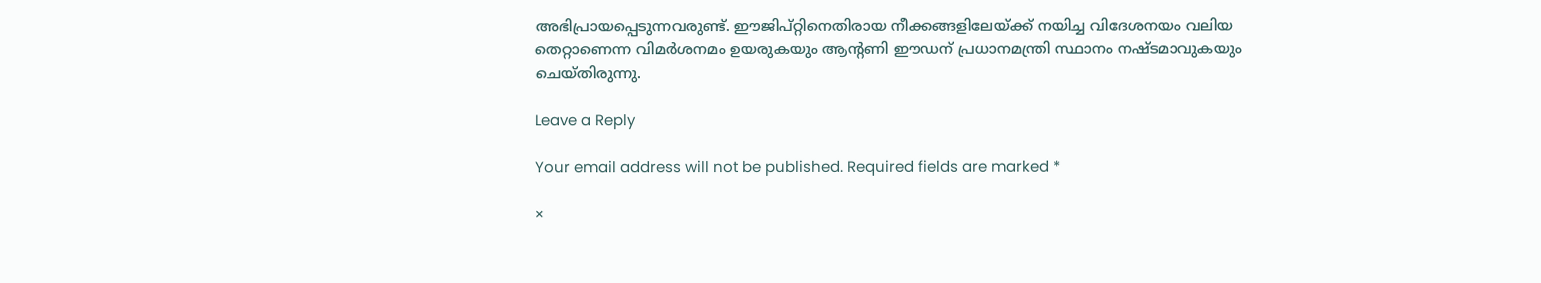അഭിപ്രായപ്പെടുന്നവരുണ്ട്. ഈജിപ്റ്റിനെതിരായ നീക്കങ്ങളിലേയ്ക്ക് നയിച്ച വിദേശനയം വലിയ തെറ്റാണെന്ന വിമര്‍ശനമം ഉയരുകയും ആന്റണി ഈഡന് പ്രധാനമന്ത്രി സ്ഥാനം നഷ്ടമാവുകയും ചെയ്തിരുന്നു.

Leave a Reply

Your email address will not be published. Required fields are marked *

×